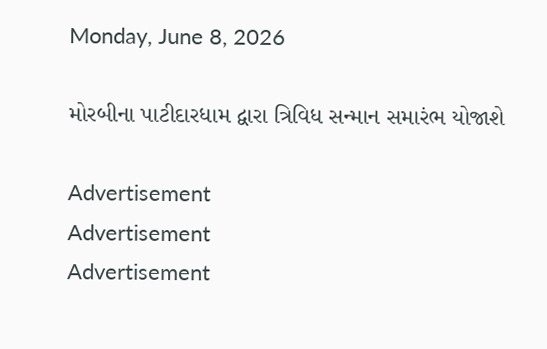Monday, June 8, 2026

મોરબીના પાટીદારધામ દ્વારા ત્રિવિધ સન્માન સમારંભ યોજાશે

Advertisement
Advertisement
Advertisement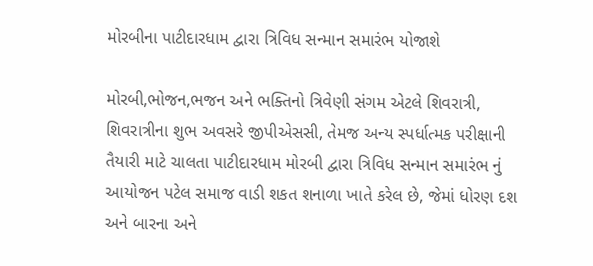મોરબીના પાટીદારધામ દ્વારા ત્રિવિધ સન્માન સમારંભ યોજાશે

મોરબી,ભોજન,ભજન અને ભક્તિનો ત્રિવેણી સંગમ એટલે શિવરાત્રી, શિવરાત્રીના શુભ અવસરે જીપીએસસી, તેમજ અન્ય સ્પર્ધાત્મક પરીક્ષાની તૈયારી માટે ચાલતા પાટીદારધામ મોરબી દ્વારા ત્રિવિધ સન્માન સમારંભ નું આયોજન પટેલ સમાજ વાડી શકત શનાળા ખાતે કરેલ છે, જેમાં ધોરણ દશ અને બારના અને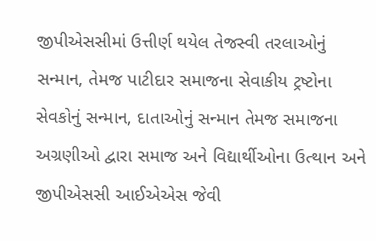જીપીએસસીમાં ઉત્તીર્ણ થયેલ તેજસ્વી તરલાઓનું સન્માન, તેમજ પાટીદાર સમાજના સેવાકીય ટ્રષ્ટોના સેવકોનું સન્માન, દાતાઓનું સન્માન તેમજ સમાજના અગ્રણીઓ દ્વારા સમાજ અને વિદ્યાર્થીઓના ઉત્થાન અને જીપીએસસી આઈએએસ જેવી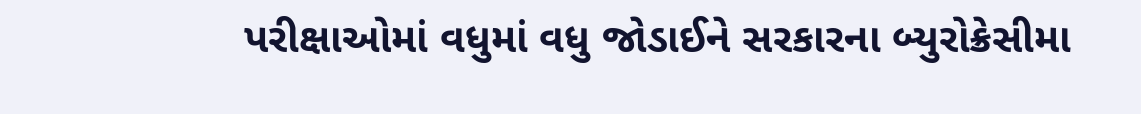પરીક્ષાઓમાં વધુમાં વધુ જોડાઈને સરકારના બ્યુરોક્રેસીમા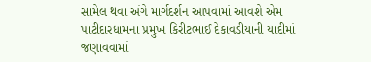સામેલ થવા અંગે માર્ગદર્શન આપવામાં આવશે એમ પાટીદારધામના પ્રમુખ કિરીટભાઈ દેકાવડીયાની યાદીમાં જણાવવામાં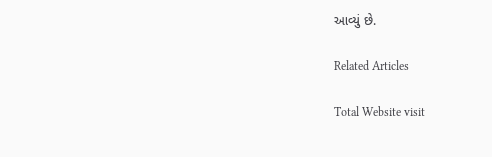આવ્યું છે.

Related Articles

Total Website visit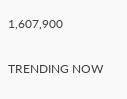1,607,900

TRENDING NOW